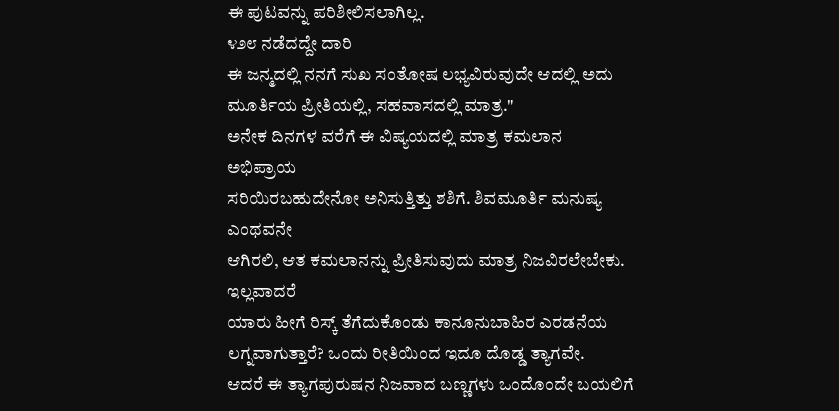ಈ ಪುಟವನ್ನು ಪರಿಶೀಲಿಸಲಾಗಿಲ್ಲ.
೪೨೮ ನಡೆದದ್ದೇ ದಾರಿ
ಈ ಜನ್ಮದಲ್ಲಿ ನನಗೆ ಸುಖ ಸಂತೋಷ ಲಭ್ಯವಿರುವುದೇ ಆದಲ್ಲಿ ಅದು
ಮೂರ್ತಿಯ ಪ್ರೀತಿಯಲ್ಲಿ, ಸಹವಾಸದಲ್ಲಿ ಮಾತ್ರ."
ಅನೇಕ ದಿನಗಳ ವರೆಗೆ ಈ ವಿಷ್ಯಯದಲ್ಲಿ ಮಾತ್ರ ಕಮಲಾನ ಅಭಿಪ್ರಾಯ
ಸರಿಯಿರಬಹುದೇನೋ ಅನಿಸುತ್ತಿತ್ತು ಶಶಿಗೆ. ಶಿವಮೂರ್ತಿ ಮನುಷ್ಯ ಎಂಥವನೇ
ಆಗಿರಲಿ, ಆತ ಕಮಲಾನನ್ನು ಪ್ರೀತಿಸುವುದು ಮಾತ್ರ ನಿಜವಿರಲೇಬೇಕು. ಇಲ್ಲವಾದರೆ
ಯಾರು ಹೀಗೆ ರಿಸ್ಕ್ ತೆಗೆದುಕೊಂಡು ಕಾನೂನುಬಾಹಿರ ಎರಡನೆಯ
ಲಗ್ನವಾಗುತ್ತಾರೆ? ಒಂದು ರೀತಿಯಿಂದ ಇದೂ ದೊಡ್ಡ ತ್ಯಾಗವೇ.
ಆದರೆ ಈ ತ್ಯಾಗಪುರುಷನ ನಿಜವಾದ ಬಣ್ಣಗಳು ಒಂದೊಂದೇ ಬಯಲಿಗೆ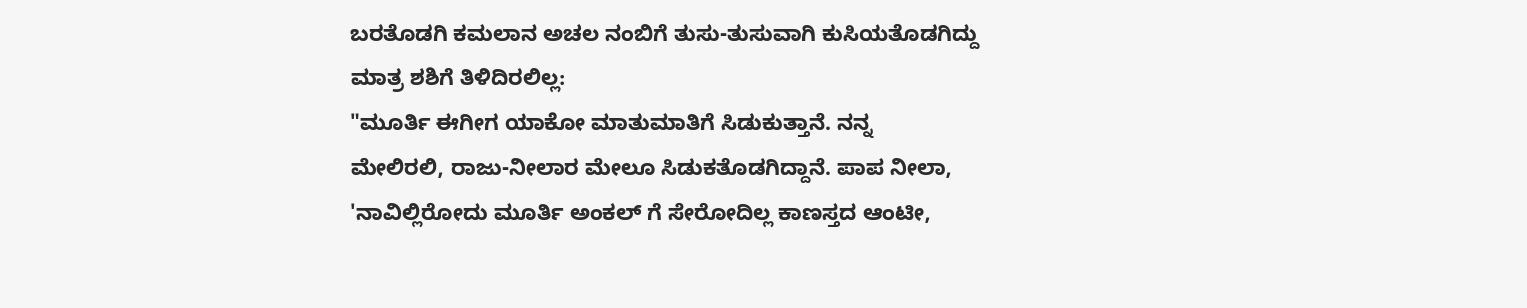ಬರತೊಡಗಿ ಕಮಲಾನ ಅಚಲ ನಂಬಿಗೆ ತುಸು-ತುಸುವಾಗಿ ಕುಸಿಯತೊಡಗಿದ್ದು
ಮಾತ್ರ ಶಶಿಗೆ ತಿಳಿದಿರಲಿಲ್ಲ:
"ಮೂರ್ತಿ ಈಗೀಗ ಯಾಕೋ ಮಾತುಮಾತಿಗೆ ಸಿಡುಕುತ್ತಾನೆ. ನನ್ನ
ಮೇಲಿರಲಿ, ರಾಜು-ನೀಲಾರ ಮೇಲೂ ಸಿಡುಕತೊಡಗಿದ್ದಾನೆ. ಪಾಪ ನೀಲಾ,
'ನಾವಿಲ್ಲಿರೋದು ಮೂರ್ತಿ ಅಂಕಲ್ ಗೆ ಸೇರೋದಿಲ್ಲ ಕಾಣಸ್ತದ ಆಂಟೀ,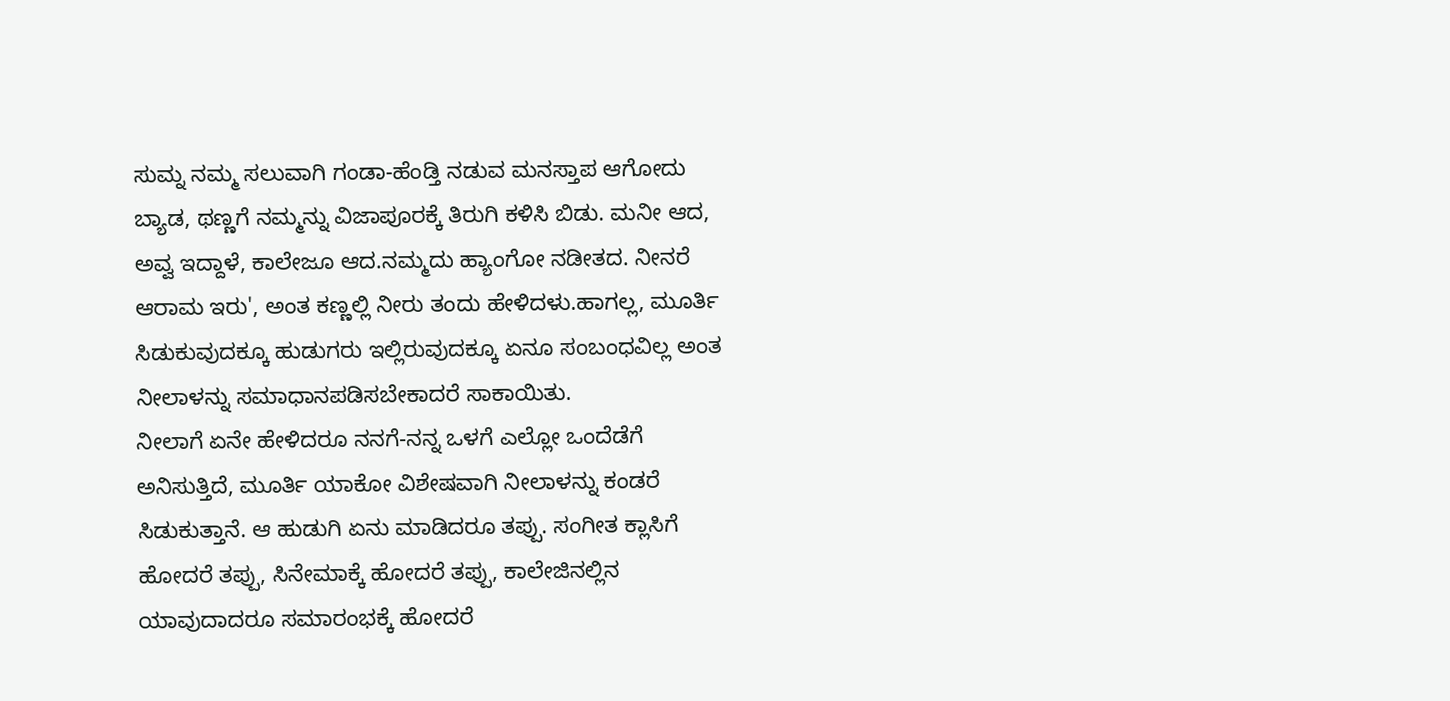ಸುಮ್ನ ನಮ್ಮ ಸಲುವಾಗಿ ಗಂಡಾ-ಹೆಂಡ್ತಿ ನಡುವ ಮನಸ್ತಾಪ ಆಗೋದು
ಬ್ಯಾಡ, ಥಣ್ಣಗೆ ನಮ್ಮನ್ನು ವಿಜಾಪೂರಕ್ಕೆ ತಿರುಗಿ ಕಳಿಸಿ ಬಿಡು. ಮನೀ ಆದ,
ಅವ್ವ ಇದ್ದಾಳೆ, ಕಾಲೇಜೂ ಆದ.ನಮ್ಮದು ಹ್ಯಾಂಗೋ ನಡೀತದ. ನೀನರೆ
ಆರಾಮ ಇರು', ಅಂತ ಕಣ್ಣಲ್ಲಿ ನೀರು ತಂದು ಹೇಳಿದಳು.ಹಾಗಲ್ಲ, ಮೂರ್ತಿ
ಸಿಡುಕುವುದಕ್ಕೂ ಹುಡುಗರು ಇಲ್ಲಿರುವುದಕ್ಕೂ ಏನೂ ಸಂಬಂಧವಿಲ್ಲ ಅಂತ
ನೀಲಾಳನ್ನು ಸಮಾಧಾನಪಡಿಸಬೇಕಾದರೆ ಸಾಕಾಯಿತು.
ನೀಲಾಗೆ ಏನೇ ಹೇಳಿದರೂ ನನಗೆ-ನನ್ನ ಒಳಗೆ ಎಲ್ಲೋ ಒಂದೆಡೆಗೆ
ಅನಿಸುತ್ತಿದೆ, ಮೂರ್ತಿ ಯಾಕೋ ವಿಶೇಷವಾಗಿ ನೀಲಾಳನ್ನು ಕಂಡರೆ
ಸಿಡುಕುತ್ತಾನೆ. ಆ ಹುಡುಗಿ ಏನು ಮಾಡಿದರೂ ತಪ್ಪು. ಸಂಗೀತ ಕ್ಲಾಸಿಗೆ
ಹೋದರೆ ತಪ್ಪು, ಸಿನೇಮಾಕ್ಕೆ ಹೋದರೆ ತಪ್ಪು, ಕಾಲೇಜಿನಲ್ಲಿನ
ಯಾವುದಾದರೂ ಸಮಾರಂಭಕ್ಕೆ ಹೋದರೆ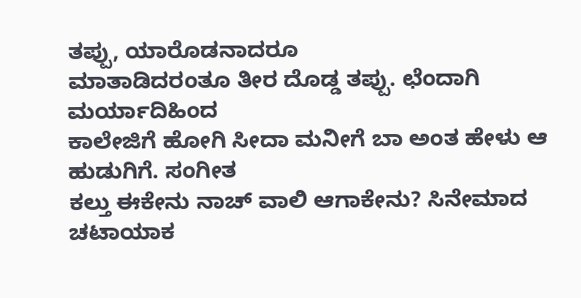ತಪ್ಪು, ಯಾರೊಡನಾದರೂ
ಮಾತಾಡಿದರಂತೂ ತೀರ ದೊಡ್ಡ ತಪ್ಪು. ಛೆಂದಾಗಿ ಮರ್ಯಾದಿಹಿಂದ
ಕಾಲೇಜಿಗೆ ಹೋಗಿ ಸೀದಾ ಮನೀಗೆ ಬಾ ಅಂತ ಹೇಳು ಆ ಹುಡುಗಿಗೆ. ಸಂಗೀತ
ಕಲ್ತು ಈಕೇನು ನಾಚ್ ವಾಲಿ ಆಗಾಕೇನು? ಸಿನೇಮಾದ ಚಟಾಯಾಕ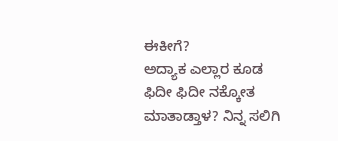ಈಕೀಗೆ?
ಅದ್ಯಾಕ ಎಲ್ಲಾರ ಕೂಡ ಫಿದೀ ಫಿದೀ ನಕ್ಕೋತ ಮಾತಾಡ್ತಾಳ? ನಿನ್ನ ಸಲಿಗಿ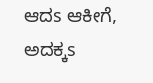ಆದs ಆಕೀಗೆ, ಅದಕ್ಕs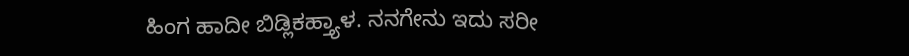ಹಿಂಗ ಹಾದೀ ಬಿಡ್ಲಿಕಹ್ತ್ಯಾಳ. ನನಗೇನು ಇದು ಸರೀ